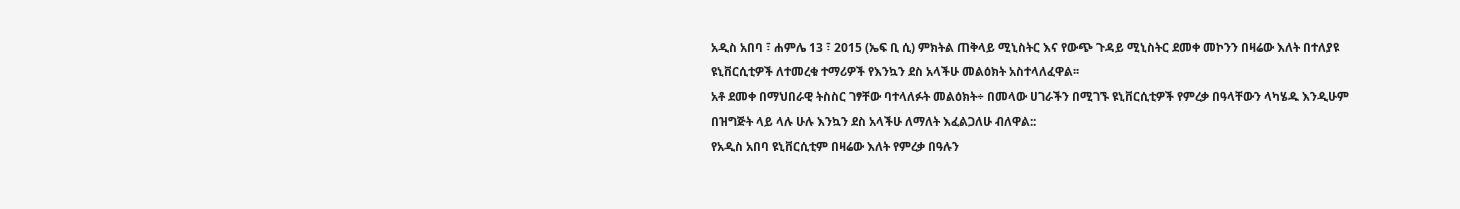አዲስ አበባ ፣ ሐምሌ 13 ፣ 2015 (ኤፍ ቢ ሲ) ምክትል ጠቅላይ ሚኒስትር እና የውጭ ጉዳይ ሚኒስትር ደመቀ መኮንን በዛሬው እለት በተለያዩ ዩኒቨርሲቲዎች ለተመረቁ ተማሪዎች የእንኳን ደስ አላችሁ መልዕክት አስተላለፈዋል፡፡
አቶ ደመቀ በማህበራዊ ትስስር ገፃቸው ባተላለፉት መልዕክት÷ በመላው ሀገራችን በሚገኙ ዩኒቨርሲቲዎች የምረቃ በዓላቸውን ላካሄዱ እንዲሁም በዝግጅት ላይ ላሉ ሁሉ እንኳን ደስ አላችሁ ለማለት እፈልጋለሁ ብለዋል::
የአዲስ አበባ ዩኒቨርሲቲም በዛሬው እለት የምረቃ በዓሉን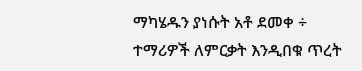ማካሄዱን ያነሱት አቶ ደመቀ ÷ ተማሪዎች ለምርቃት እንዲበቁ ጥረት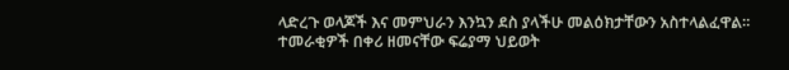ላድረጉ ወላጆች እና መምህራን እንኳን ደስ ያላችሁ መልዕክታቸውን አስተላልፈዋል፡፡
ተመራቂዎች በቀሪ ዘመናቸው ፍሬያማ ህይወት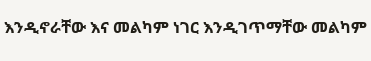እንዲኖራቸው እና መልካም ነገር እንዲገጥማቸው መልካም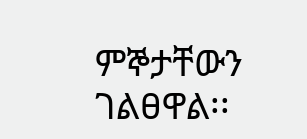ምኞታቸውን ገልፀዋል፡፡